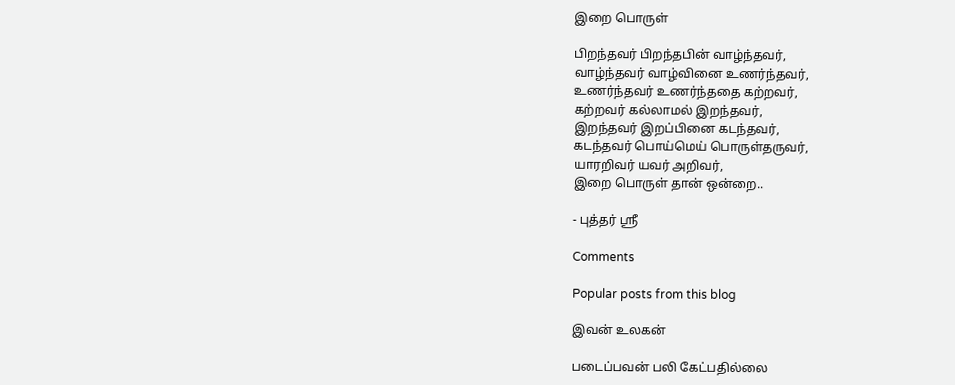இறை பொருள்

பிறந்தவர் பிறந்தபின் வாழ்ந்தவர்,
வாழ்ந்தவர் வாழ்வினை உணர்ந்தவர்,
உணர்ந்தவர் உணர்ந்ததை கற்றவர்,
கற்றவர் கல்லாமல் இறந்தவர்,
இறந்தவர் இறப்பினை கடந்தவர்,
கடந்தவர் பொய்மெய் பொருள்தருவர்,
யாரறிவர் யவர் அறிவர்,
இறை பொருள் தான் ஒன்றை..

- புத்தர் ஸ்ரீ

Comments

Popular posts from this blog

இவன் உலகன்

படைப்பவன் பலி கேட்பதில்லை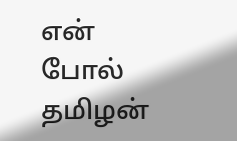என் போல் தமிழன்